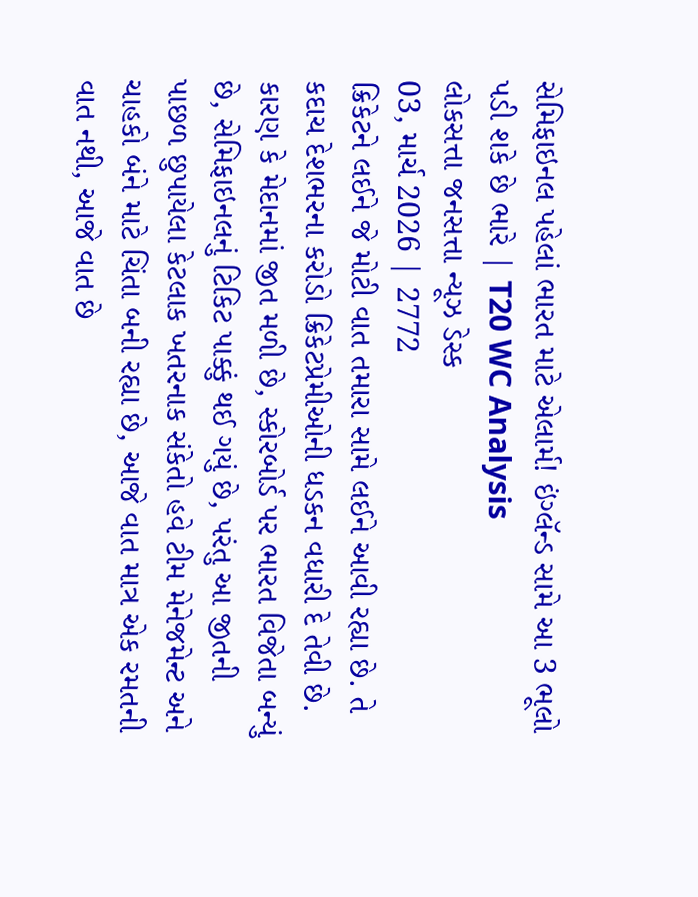સેમિફાઇનલ પહેલાં ભારત માટે એલાર્મ! ઇંગ્લૅન્ડ સામે આ 3 ભૂલો પડી શકે છે ભારે | T20 WC Analysis
લોકસત્તા જનસત્તા ન્યૂઝ ડેસ્ક
03, માર્ચ 2026 | 2772
ક્રિકેટને લઈને જે મોટી વાત તમારા સામે લઈને આવી રહ્યા છે. તે કદાચ દેશભરના કરોડો ક્રિકેટપ્રેમીઓની ધડકન વધારી દે તેવી છે. કારણ કે મેદાનમાં જીત મળી છે, સ્કોરબોર્ડ પર ભારત વિજેતા બન્યું છે, સેમિફાઇનલનું ટિકિટ પાક્કું થઈ ગયું છે, પરંતુ આ જીતની પાછળ છુપાયેલા કેટલાક ખતરનાક સંકેતો હવે ટીમ મેનેજમેન્ટ અને ચાહકો બંને માટે ચિંતા બની રહ્યા છે, આજે વાત માત્ર એક રમતની વાત નથી, આજે વાત છે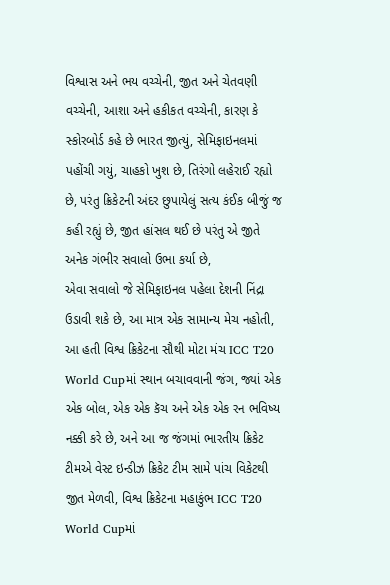વિશ્વાસ અને ભય વચ્ચેની, જીત અને ચેતવણી વચ્ચેની, આશા અને હકીકત વચ્ચેની, કારણ કે સ્કોરબોર્ડ કહે છે ભારત જીત્યું, સેમિફાઇનલમાં પહોંચી ગયું, ચાહકો ખુશ છે, તિરંગો લહેરાઈ રહ્યો છે, પરંતુ ક્રિકેટની અંદર છુપાયેલું સત્ય કંઈક બીજું જ કહી રહ્યું છે, જીત હાંસલ થઈ છે પરંતુ એ જીતે અનેક ગંભીર સવાલો ઉભા કર્યા છે,
એવા સવાલો જે સેમિફાઇનલ પહેલા દેશની નિંદ્રા ઉડાવી શકે છે, આ માત્ર એક સામાન્ય મેચ નહોતી, આ હતી વિશ્વ ક્રિકેટના સૌથી મોટા મંચ ICC T20 World Cupમાં સ્થાન બચાવવાની જંગ, જ્યાં એક એક બોલ, એક એક કૅચ અને એક એક રન ભવિષ્ય નક્કી કરે છે, અને આ જ જંગમાં ભારતીય ક્રિકેટ ટીમએ વેસ્ટ ઇન્ડીઝ ક્રિકેટ ટીમ સામે પાંચ વિકેટથી જીત મેળવી, વિશ્વ ક્રિકેટના મહાકુંભ ICC T20 World Cupમાં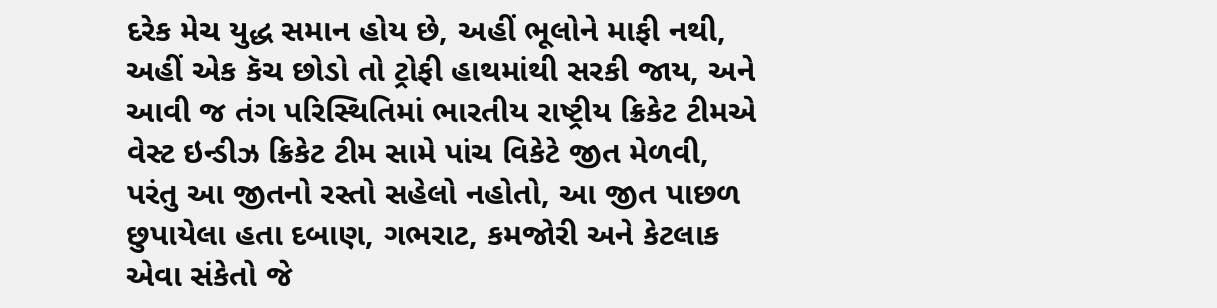દરેક મેચ યુદ્ધ સમાન હોય છે, અહીં ભૂલોને માફી નથી, અહીં એક કૅચ છોડો તો ટ્રોફી હાથમાંથી સરકી જાય, અને આવી જ તંગ પરિસ્થિતિમાં ભારતીય રાષ્ટ્રીય ક્રિકેટ ટીમએ વેસ્ટ ઇન્ડીઝ ક્રિકેટ ટીમ સામે પાંચ વિકેટે જીત મેળવી, પરંતુ આ જીતનો રસ્તો સહેલો નહોતો, આ જીત પાછળ છુપાયેલા હતા દબાણ, ગભરાટ, કમજોરી અને કેટલાક એવા સંકેતો જે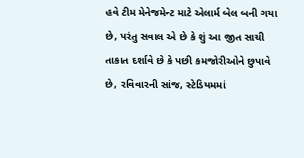હવે ટીમ મેનેજમેન્ટ માટે એલાર્મ બેલ બની ગયા છે, પરંતુ સવાલ એ છે કે શું આ જીત સાચી તાકાત દર્શાવે છે કે પછી કમજોરીઓને છુપાવે છે, રવિવારની સાંજ, સ્ટેડિયમમાં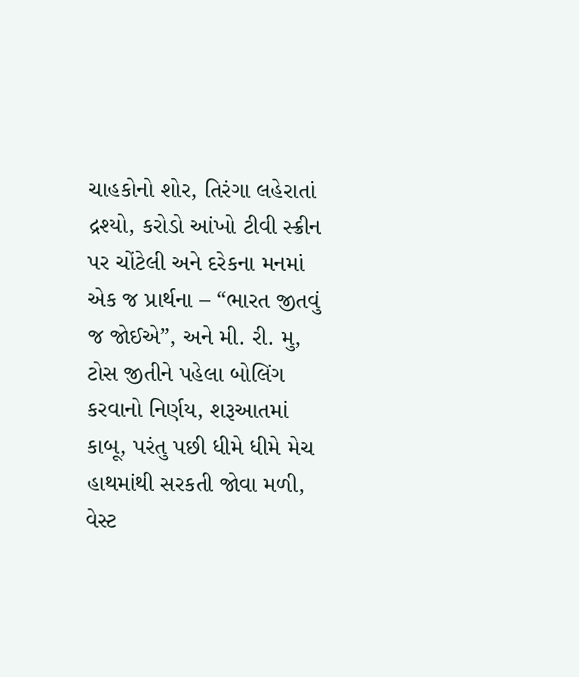ચાહકોનો શોર, તિરંગા લહેરાતાં દ્રશ્યો, કરોડો આંખો ટીવી સ્ક્રીન પર ચોંટેલી અને દરેકના મનમાં એક જ પ્રાર્થના – “ભારત જીતવું જ જોઈએ”, અને મી. રી. મુ, ટોસ જીતીને પહેલા બોલિંગ કરવાનો નિર્ણય, શરૂઆતમાં કાબૂ, પરંતુ પછી ધીમે ધીમે મેચ હાથમાંથી સરકતી જોવા મળી, વેસ્ટ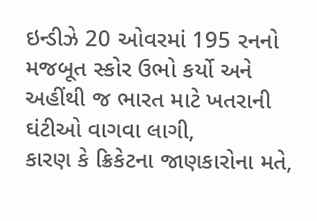ઇન્ડીઝે 20 ઓવરમાં 195 રનનો મજબૂત સ્કોર ઉભો કર્યો અને અહીંથી જ ભારત માટે ખતરાની ઘંટીઓ વાગવા લાગી,
કારણ કે ક્રિકેટના જાણકારોના મતે,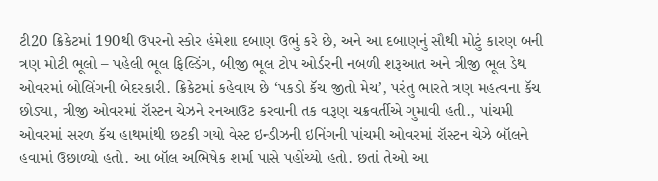ટી20 ક્રિકેટમાં 190થી ઉપરનો સ્કોર હંમેશા દબાણ ઉભું કરે છે, અને આ દબાણનું સૌથી મોટું કારણ બની ત્રણ મોટી ભૂલો – પહેલી ભૂલ ફિલ્ડિંગ, બીજી ભૂલ ટોપ ઓર્ડરની નબળી શરૂઆત અને ત્રીજી ભૂલ ડેથ ઓવરમાં બોલિંગની બેદરકારી. ક્રિકેટમાં કહેવાય છે ‘પકડો કૅચ જીતો મેચ’, પરંતુ ભારતે ત્રણ મહત્વના કૅચ છોડ્યા, ત્રીજી ઓવરમાં રૉસ્ટન ચેઝને રનઆઉટ કરવાની તક વરૂણ ચક્રવર્તીએ ગુમાવી હતી., પાંચમી ઓવરમાં સરળ કૅચ હાથમાંથી છટકી ગયો વેસ્ટ ઇન્ડીઝની ઇનિંગની પાંચમી ઓવરમાં રૉસ્ટન ચેઝે બૉલને હવામાં ઉછાળ્યો હતો. આ બૉલ અભિષેક શર્મા પાસે પહોંચ્યો હતો. છતાં તેઓ આ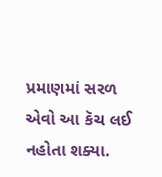પ્રમાણમાં સરળ એવો આ કૅચ લઈ નહોતા શક્યા.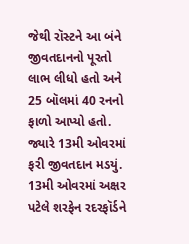જેથી રૉસ્ટને આ બંને જીવતદાનનો પૂરતો લાભ લીધો હતો અને 25 બૉલમાં 40 રનનો ફાળો આપ્યો હતો. જ્યારે 13મી ઓવરમાં ફરી જીવતદાન મડયું. 13મી ઓવરમાં અક્ષર પટેલે શરફેન રદરફૉર્ડને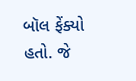બૉલ ફેંક્યો હતો. જે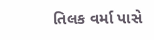તિલક વર્મા પાસે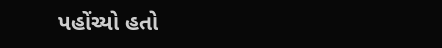પહોંચ્યો હતો